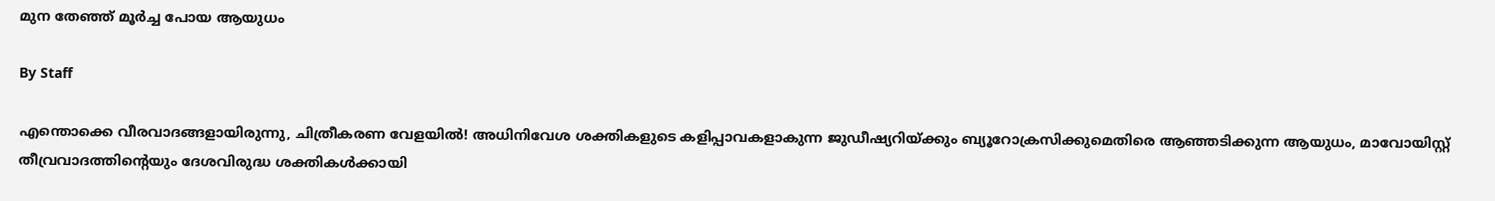മുന തേഞ്ഞ് മൂര്‍ച്ച പോയ ആയുധം

By Staff

എന്തൊക്കെ വീരവാദങ്ങളായിരുന്നു, ചിത്രീകരണ വേളയില്‍! അധിനിവേശ ശക്തികളുടെ കളിപ്പാവകളാകുന്ന ജുഡീഷ്യറിയ്ക്കും ബ്യൂറോക്രസിക്കുമെതിരെ ആഞ്ഞടിക്കുന്ന ആയുധം, മാവോയിസ്റ്റ് തീവ്രവാദത്തിന്റെയും ദേശവിരുദ്ധ ശക്തികള്‍ക്കായി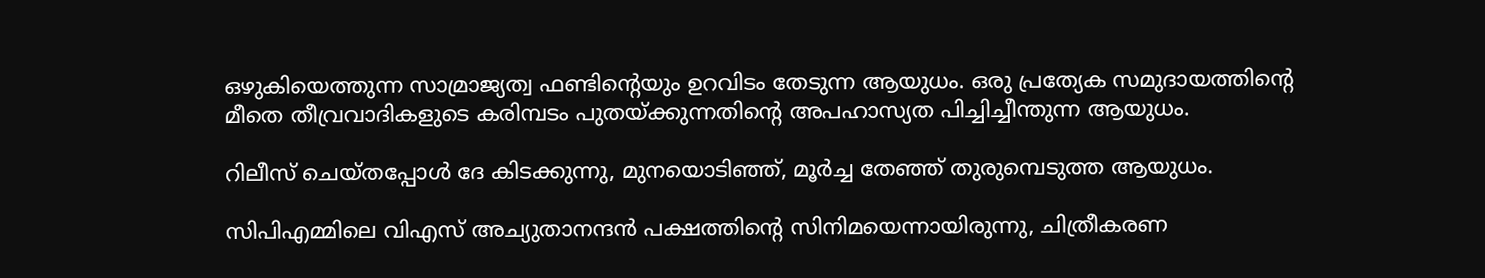ഒഴുകിയെത്തുന്ന സാമ്രാജ്യത്വ ഫണ്ടിന്റെയും ഉറവിടം തേടുന്ന ആയുധം. ഒരു പ്രത്യേക സമുദായത്തിന്റെ മീതെ തീവ്രവാദികളുടെ കരിമ്പടം പുതയ്ക്കുന്നതിന്റെ അപഹാസ്യത പിച്ചിച്ചീന്തുന്ന ആയുധം.

റിലീസ് ചെയ്തപ്പോള്‍ ദേ കിടക്കുന്നു, മുനയൊടി‍ഞ്ഞ്, മൂര്‍ച്ച തേഞ്ഞ് തുരുമ്പെടുത്ത ആയുധം.

സിപിഎമ്മിലെ വിഎസ് അച്യുതാനന്ദന്‍ പക്ഷത്തിന്റെ സിനിമയെന്നായിരുന്നു, ചിത്രീകരണ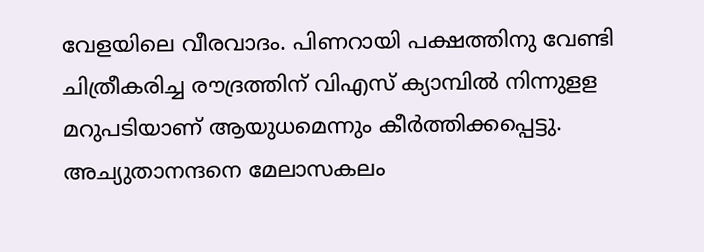വേളയിലെ വീരവാദം. പിണറായി പക്ഷത്തിനു വേണ്ടി ചിത്രീകരിച്ച രൗദ്രത്തിന് വിഎസ് ക്യാമ്പില്‍ നിന്നുളള മറുപടിയാണ് ആയുധമെന്നും കീര്‍ത്തിക്കപ്പെട്ടു. അച്യുതാനന്ദനെ മേലാസകലം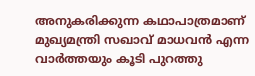അനുകരിക്കുന്ന കഥാപാത്രമാണ് മുഖ്യമന്ത്രി സഖാവ് മാധവന്‍ എന്ന വാര്‍ത്തയും കൂടി പുറത്തു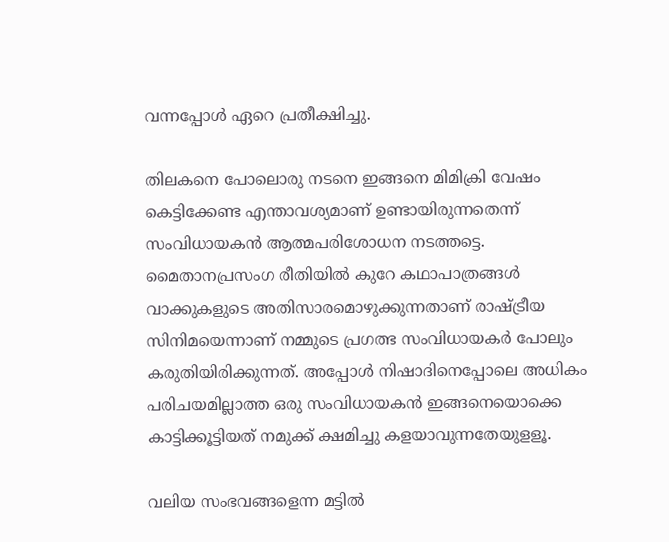വന്നപ്പോള്‍ ഏറെ പ്രതീക്ഷിച്ചു.

തിലകനെ പോലൊരു നടനെ ഇങ്ങനെ മിമിക്രി വേഷം കെട്ടിക്കേണ്ട എന്താവശ്യമാണ് ഉണ്ടായിരുന്നതെന്ന് സംവിധായകന്‍ ആത്മപരിശോധന നടത്തട്ടെ. മൈതാനപ്രസംഗ രീതിയില്‍ കുറേ കഥാപാത്രങ്ങള്‍ വാക്കുകളുടെ അതിസാരമൊഴുക്കുന്നതാണ് രാഷ്ട്രീയ സിനിമയെന്നാണ് നമ്മുടെ പ്രഗത്ഭ സംവിധായകര്‍ പോലും കരുതിയിരിക്കുന്നത്. അപ്പോള്‍ നിഷാദിനെപ്പോലെ അധികം പരിചയമില്ലാത്ത ഒരു സംവിധായകന്‍ ഇങ്ങനെയൊക്കെ കാട്ടിക്കൂട്ടിയത് നമുക്ക് ക്ഷമിച്ചു കളയാവുന്നതേയുളളൂ.

വലിയ സംഭവങ്ങളെന്ന മട്ടില്‍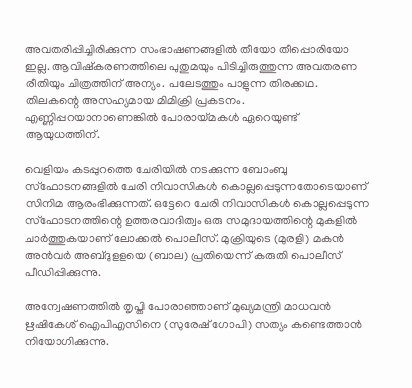അവതരിപ്പിച്ചിരിക്കുന്ന സംഭാഷണങ്ങളില്‍ തീയോ തീപ്പൊരിയോ ഇല്ല. ആവിഷ്കരണത്തിലെ പുതുമയും പിടിച്ചിരുത്തുന്ന അവതരണ രീതിയും ചിത്രത്തിന് അന്യം. പലേടത്തും പാളുന്ന തിരക്കഥ. തിലകന്റെ അസഹ്യമായ മിമിക്രി പ്രകടനം. എണ്ണിപ്പറയാനാണെങ്കില്‍ പോരായ്മകള്‍ ഏറെയുണ്ട് ആയുധത്തിന്.

വെളിയം കടപ്പുറത്തെ ചേരിയില്‍ നടക്കുന്ന ബോംബു സ്ഫോടനങ്ങളില്‍ ചേരി നിവാസികള്‍ കൊല്ലപ്പെടുന്നതോടെയാണ് സിനിമ ആരംഭിക്കുന്നത്. ഒട്ടേറെ ചേരി നിവാസികള്‍ കൊല്ലപ്പെടുന്ന സ്ഫോടനത്തിന്റെ ഉത്തരവാദിത്വം ഒരു സമുദായത്തിന്റെ മുകളില്‍ ചാര്‍ത്തുകയാണ് ലോക്കല്‍ പൊലീസ്. മുക്രിയുടെ (മുരളി) മകന്‍ അന്‍വര്‍ അബ്ദുളളയെ (ബാല) പ്രതിയെന്ന് കരുതി പൊലീസ് പീഡിപ്പിക്കുന്നു.

അന്വേഷണത്തില്‍ തൃപ്തി പോരാഞ്ഞാണ് മുഖ്യമന്ത്രി മാധവന്‍ ഋഷികേശ് ഐപിഎസിനെ (സുരേഷ് ഗോപി) സത്യം കണ്ടെത്താന്‍ നിയോഗിക്കുന്നു.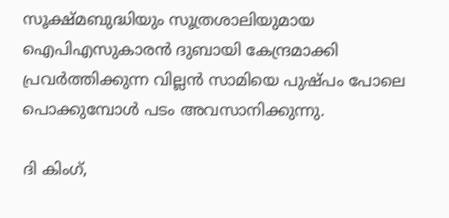സൂക്ഷ്മബുദ്ധിയും സൂത്രശാലിയുമായ ഐപിഎസുകാരന്‍ ദുബായി കേന്ദ്രമാക്കി പ്രവര്‍ത്തിക്കുന്ന വില്ലന്‍ സാമിയെ പുഷ്പം പോലെ പൊക്കുമ്പോള്‍ പടം അവസാനിക്കുന്നു.

ദി കിംഗ്,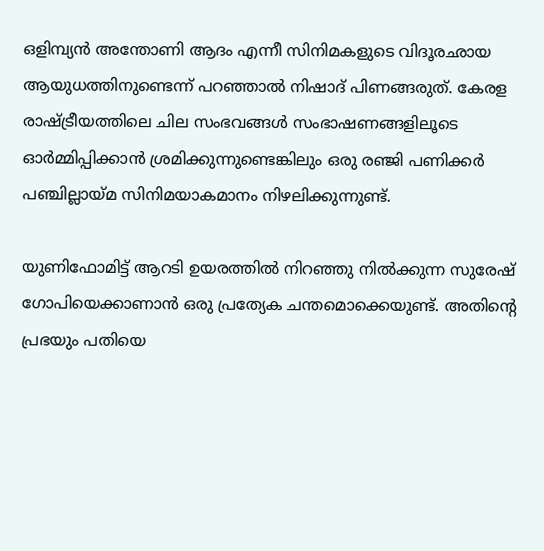ഒളിമ്പ്യന്‍ അന്തോണി ആദം എന്നീ സിനിമകളുടെ വിദൂരഛായ ആയുധത്തിനുണ്ടെന്ന് പറഞ്ഞാല്‍ നിഷാദ് പിണങ്ങരുത്. കേരള രാഷ്ട്രീയത്തിലെ ചില സംഭവങ്ങള്‍ സംഭാഷണങ്ങളിലൂടെ ഓര്‍മ്മിപ്പിക്കാന്‍ ശ്രമിക്കുന്നുണ്ടെങ്കിലും ഒരു രഞ്ജി പണിക്കര്‍ പഞ്ചില്ലായ്മ സിനിമയാകമാനം നിഴലിക്കുന്നുണ്ട്.

യുണിഫോമിട്ട് ആറടി ഉയരത്തില്‍ നിറഞ്ഞു നില്‍ക്കുന്ന സുരേഷ് ഗോപിയെക്കാണാന്‍ ഒരു പ്രത്യേക ചന്തമൊക്കെയുണ്ട്. അതിന്റെ പ്രഭയും പതിയെ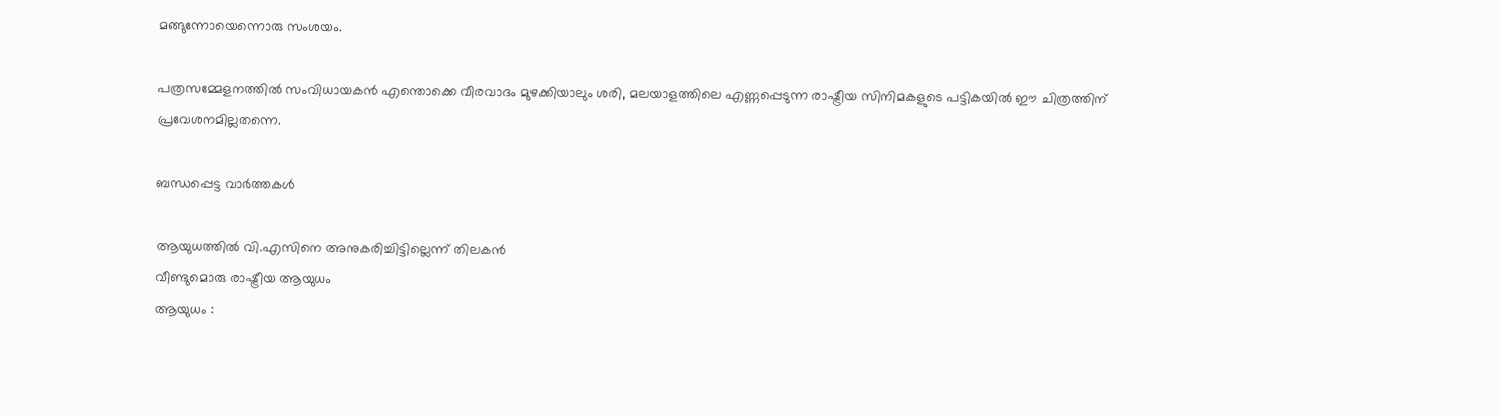മങ്ങുന്നോയെന്നൊരു സംശയം.

പത്രസമ്മേളനത്തില്‍ സംവിധായകന്‍ എന്തൊക്കെ വീരവാദം മുഴക്കിയാലും ശരി, മലയാളത്തിലെ എണ്ണപ്പെടുന്ന രാഷ്ട്രീയ സിനിമകളുടെ പട്ടികയില്‍ ഈ ചിത്രത്തിന് പ്രവേശനമില്ലതന്നെ.

ബന്ധപ്പെട്ട വാര്‍ത്തകള്‍

ആയുധത്തില്‍ വി.എസിനെ അനുകരിച്ചിട്ടില്ലെന്ന്‌ തിലകന്‍
വീണ്ടുമൊരു രാഷ്ട്രീയ ആയുധം
ആയുധം :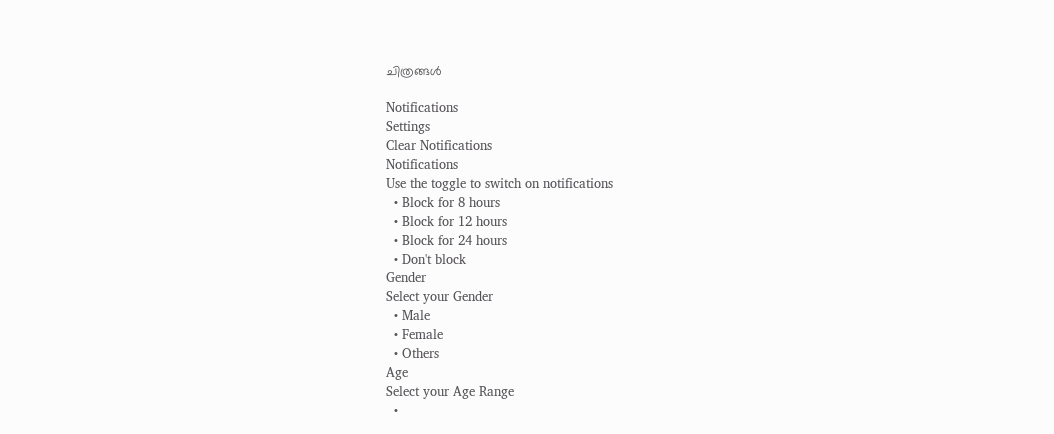ചിത്രങ്ങള്‍

Notifications
Settings
Clear Notifications
Notifications
Use the toggle to switch on notifications
  • Block for 8 hours
  • Block for 12 hours
  • Block for 24 hours
  • Don't block
Gender
Select your Gender
  • Male
  • Female
  • Others
Age
Select your Age Range
  •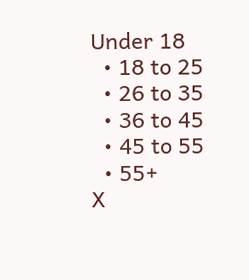Under 18
  • 18 to 25
  • 26 to 35
  • 36 to 45
  • 45 to 55
  • 55+
X